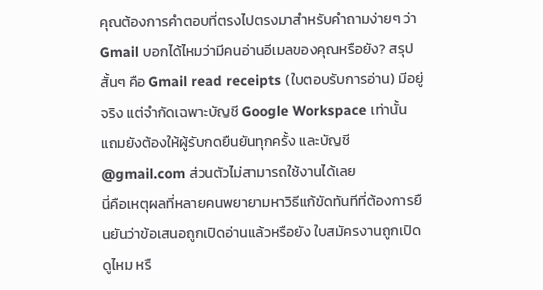คุณต้องการคำตอบที่ตรงไปตรงมาสำหรับคำถามง่ายๆ ว่า Gmail บอกได้ไหมว่ามีคนอ่านอีเมลของคุณหรือยัง? สรุปสั้นๆ คือ Gmail read receipts (ใบตอบรับการอ่าน) มีอยู่จริง แต่จำกัดเฉพาะบัญชี Google Workspace เท่านั้น แถมยังต้องให้ผู้รับกดยืนยันทุกครั้ง และบัญชี @gmail.com ส่วนตัวไม่สามารถใช้งานได้เลย
นี่คือเหตุผลที่หลายคนพยายามหาวิธีแก้ขัดทันทีที่ต้องการยืนยันว่าข้อเสนอถูกเปิดอ่านแล้วหรือยัง ใบสมัครงานถูกเปิดดูไหม หรื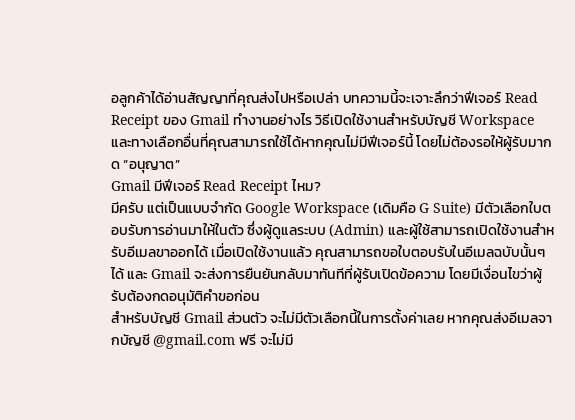อลูกค้าได้อ่านสัญญาที่คุณส่งไปหรือเปล่า บทความนี้จะเจาะลึกว่าฟีเจอร์ Read Receipt ของ Gmail ทำงานอย่างไร วิธีเปิดใช้งานสำหรับบัญชี Workspace และทางเลือกอื่นที่คุณสามารถใช้ได้หากคุณไม่มีฟีเจอร์นี้ โดยไม่ต้องรอให้ผู้รับมากด “อนุญาต”
Gmail มีฟีเจอร์ Read Receipt ไหม?
มีครับ แต่เป็นแบบจำกัด Google Workspace (เดิมคือ G Suite) มีตัวเลือกใบตอบรับการอ่านมาให้ในตัว ซึ่งผู้ดูแลระบบ (Admin) และผู้ใช้สามารถเปิดใช้งานสำหรับอีเมลขาออกได้ เมื่อเปิดใช้งานแล้ว คุณสามารถขอใบตอบรับในอีเมลฉบับนั้นๆ ได้ และ Gmail จะส่งการยืนยันกลับมาทันทีที่ผู้รับเปิดข้อความ โดยมีเงื่อนไขว่าผู้รับต้องกดอนุมัติคำขอก่อน
สำหรับบัญชี Gmail ส่วนตัว จะไม่มีตัวเลือกนี้ในการตั้งค่าเลย หากคุณส่งอีเมลจากบัญชี @gmail.com ฟรี จะไม่มี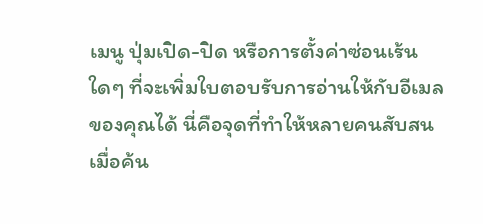เมนู ปุ่มเปิด-ปิด หรือการตั้งค่าซ่อนเร้นใดๆ ที่จะเพิ่มใบตอบรับการอ่านให้กับอีเมลของคุณได้ นี่คือจุดที่ทำให้หลายคนสับสนเมื่อค้น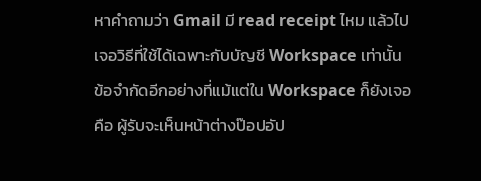หาคำถามว่า Gmail มี read receipt ไหม แล้วไปเจอวิธีที่ใช้ได้เฉพาะกับบัญชี Workspace เท่านั้น
ข้อจำกัดอีกอย่างที่แม้แต่ใน Workspace ก็ยังเจอคือ ผู้รับจะเห็นหน้าต่างป๊อปอัป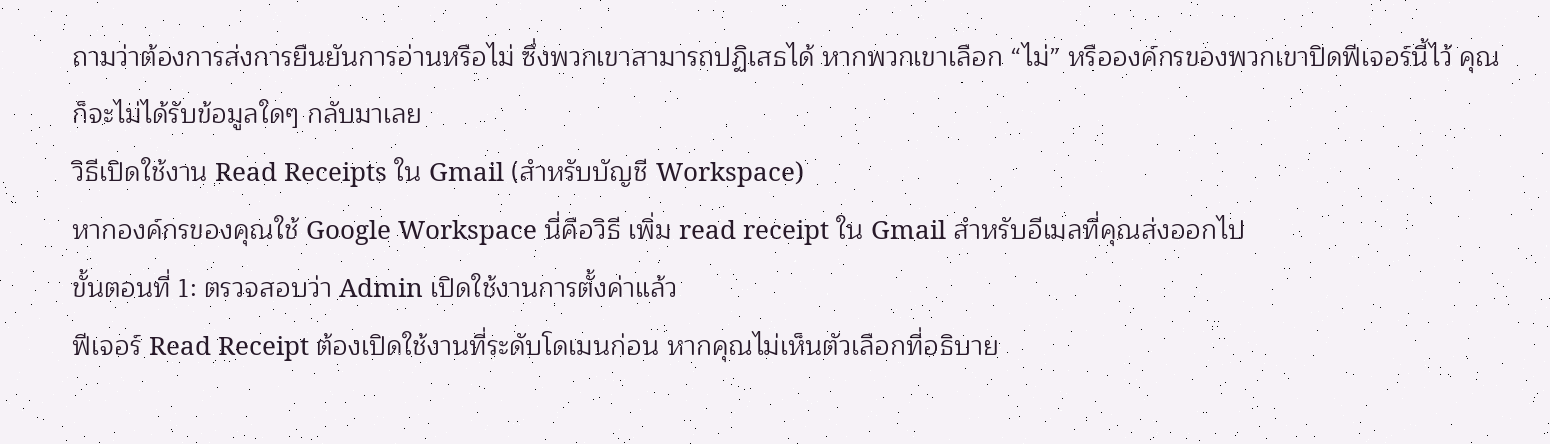ถามว่าต้องการส่งการยืนยันการอ่านหรือไม่ ซึ่งพวกเขาสามารถปฏิเสธได้ หากพวกเขาเลือก “ไม่” หรือองค์กรของพวกเขาปิดฟีเจอร์นี้ไว้ คุณก็จะไม่ได้รับข้อมูลใดๆ กลับมาเลย
วิธีเปิดใช้งาน Read Receipts ใน Gmail (สำหรับบัญชี Workspace)
หากองค์กรของคุณใช้ Google Workspace นี่คือวิธี เพิ่ม read receipt ใน Gmail สำหรับอีเมลที่คุณส่งออกไป
ขั้นตอนที่ 1: ตรวจสอบว่า Admin เปิดใช้งานการตั้งค่าแล้ว
ฟีเจอร์ Read Receipt ต้องเปิดใช้งานที่ระดับโดเมนก่อน หากคุณไม่เห็นตัวเลือกที่อธิบาย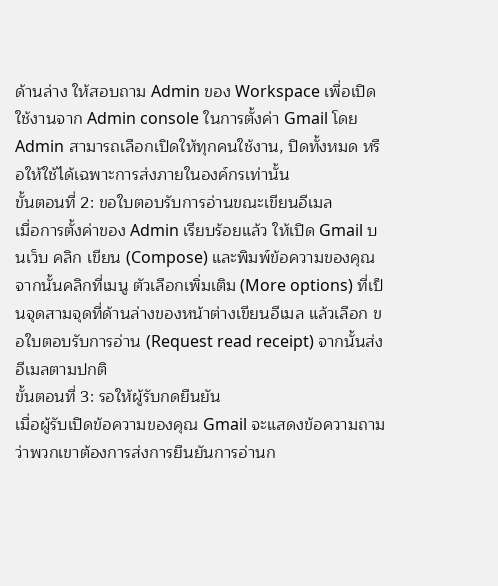ด้านล่าง ให้สอบถาม Admin ของ Workspace เพื่อเปิดใช้งานจาก Admin console ในการตั้งค่า Gmail โดย Admin สามารถเลือกเปิดให้ทุกคนใช้งาน, ปิดทั้งหมด หรือให้ใช้ได้เฉพาะการส่งภายในองค์กรเท่านั้น
ขั้นตอนที่ 2: ขอใบตอบรับการอ่านขณะเขียนอีเมล
เมื่อการตั้งค่าของ Admin เรียบร้อยแล้ว ให้เปิด Gmail บนเว็บ คลิก เขียน (Compose) และพิมพ์ข้อความของคุณ จากนั้นคลิกที่เมนู ตัวเลือกเพิ่มเติม (More options) ที่เป็นจุดสามจุดที่ด้านล่างของหน้าต่างเขียนอีเมล แล้วเลือก ขอใบตอบรับการอ่าน (Request read receipt) จากนั้นส่งอีเมลตามปกติ
ขั้นตอนที่ 3: รอให้ผู้รับกดยืนยัน
เมื่อผู้รับเปิดข้อความของคุณ Gmail จะแสดงข้อความถามว่าพวกเขาต้องการส่งการยืนยันการอ่านก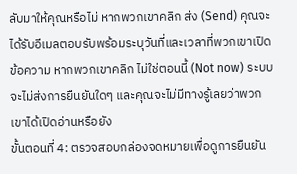ลับมาให้คุณหรือไม่ หากพวกเขาคลิก ส่ง (Send) คุณจะได้รับอีเมลตอบรับพร้อมระบุวันที่และเวลาที่พวกเขาเปิดข้อความ หากพวกเขาคลิก ไม่ใช่ตอนนี้ (Not now) ระบบจะไม่ส่งการยืนยันใดๆ และคุณจะไม่มีทางรู้เลยว่าพวกเขาได้เปิดอ่านหรือยัง
ขั้นตอนที่ 4: ตรวจสอบกล่องจดหมายเพื่อดูการยืนยัน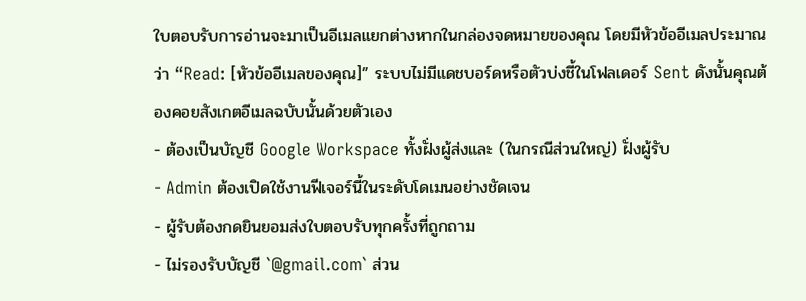ใบตอบรับการอ่านจะมาเป็นอีเมลแยกต่างหากในกล่องจดหมายของคุณ โดยมีหัวข้ออีเมลประมาณว่า “Read: [หัวข้ออีเมลของคุณ]” ระบบไม่มีแดชบอร์ดหรือตัวบ่งชี้ในโฟลเดอร์ Sent ดังนั้นคุณต้องคอยสังเกตอีเมลฉบับนั้นด้วยตัวเอง
- ต้องเป็นบัญชี Google Workspace ทั้งฝั่งผู้ส่งและ (ในกรณีส่วนใหญ่) ฝั่งผู้รับ
- Admin ต้องเปิดใช้งานฟีเจอร์นี้ในระดับโดเมนอย่างชัดเจน
- ผู้รับต้องกดยินยอมส่งใบตอบรับทุกครั้งที่ถูกถาม
- ไม่รองรับบัญชี `@gmail.com` ส่วน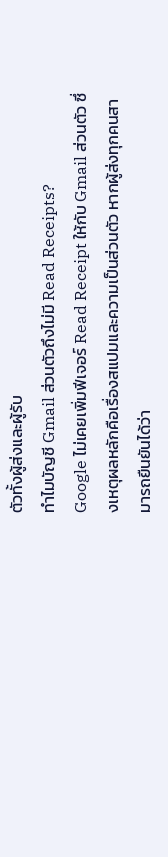ตัวทั้งผู้ส่งและผู้รับ
ทำไมบัญชี Gmail ส่วนตัวถึงไม่มี Read Receipts?
Google ไม่เคยเพิ่มฟีเจอร์ Read Receipt ให้กับ Gmail ส่วนตัว ซึ่งเหตุผลหลักคือเรื่องสแปมและความเป็นส่วนตัว หากผู้ส่งทุกคนสามารถยืนยันได้ว่า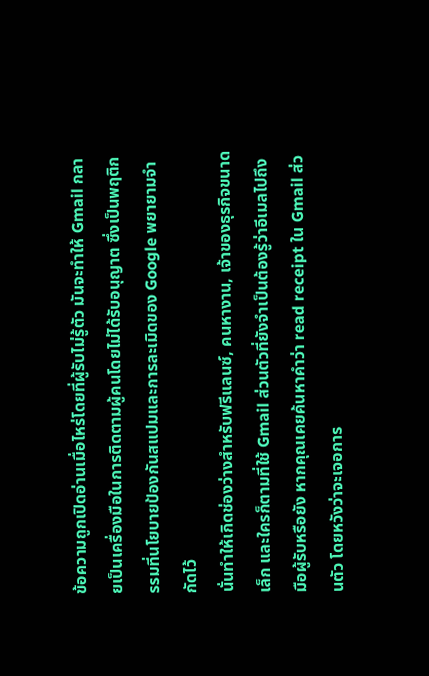ข้อความถูกเปิดอ่านเมื่อไหร่โดยที่ผู้รับไม่รู้ตัว มันจะทำให้ Gmail กลายเป็นเครื่องมือในการติดตามผู้คนโดยไม่ได้รับอนุญาต ซึ่งเป็นพฤติกรรมที่นโยบายป้องกันสแปมและการละเมิดของ Google พยายามจำกัดไว้
นั่นทำให้เกิดช่องว่างสำหรับฟรีแลนซ์, คนหางาน, เจ้าของธุรกิจขนาดเล็ก และใครก็ตามที่ใช้ Gmail ส่วนตัวที่ยังจำเป็นต้องรู้ว่าอีเมลไปถึงมือผู้รับหรือยัง หากคุณเคยค้นหาคำว่า read receipt ใน Gmail ส่วนตัว โดยหวังว่าจะเจอการ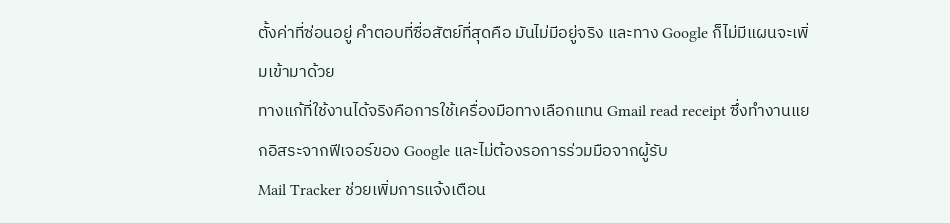ตั้งค่าที่ซ่อนอยู่ คำตอบที่ซื่อสัตย์ที่สุดคือ มันไม่มีอยู่จริง และทาง Google ก็ไม่มีแผนจะเพิ่มเข้ามาด้วย
ทางแก้ที่ใช้งานได้จริงคือการใช้เครื่องมือทางเลือกแทน Gmail read receipt ซึ่งทำงานแยกอิสระจากฟีเจอร์ของ Google และไม่ต้องรอการร่วมมือจากผู้รับ
Mail Tracker ช่วยเพิ่มการแจ้งเตือน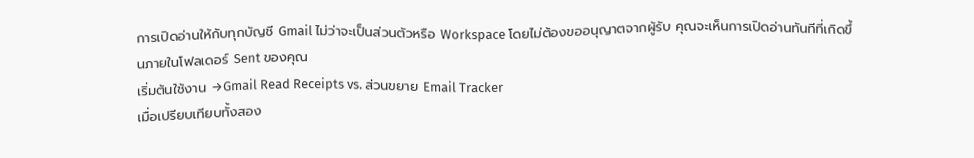การเปิดอ่านให้กับทุกบัญชี Gmail ไม่ว่าจะเป็นส่วนตัวหรือ Workspace โดยไม่ต้องขออนุญาตจากผู้รับ คุณจะเห็นการเปิดอ่านทันทีที่เกิดขึ้นภายในโฟลเดอร์ Sent ของคุณ
เริ่มต้นใช้งาน →Gmail Read Receipts vs. ส่วนขยาย Email Tracker
เมื่อเปรียบเทียบทั้งสอง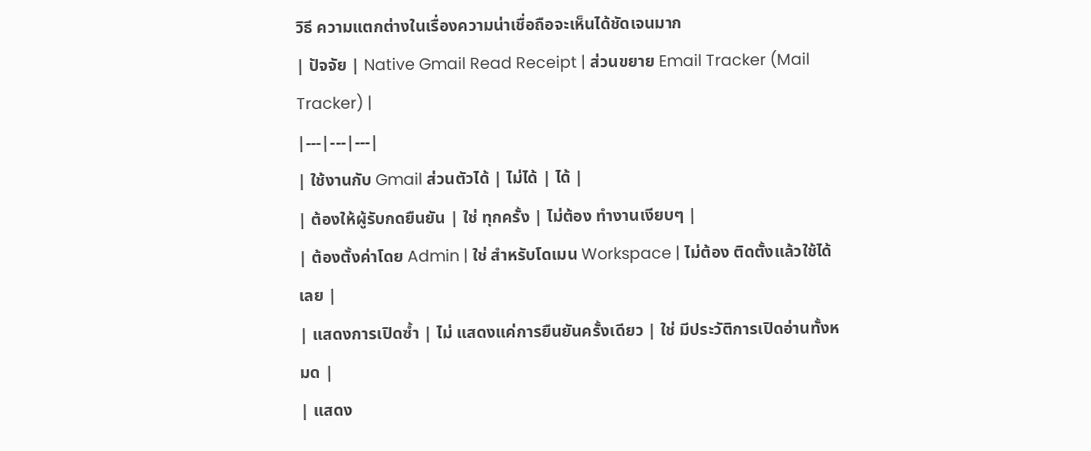วิธี ความแตกต่างในเรื่องความน่าเชื่อถือจะเห็นได้ชัดเจนมาก
| ปัจจัย | Native Gmail Read Receipt | ส่วนขยาย Email Tracker (Mail Tracker) |
|---|---|---|
| ใช้งานกับ Gmail ส่วนตัวได้ | ไม่ได้ | ได้ |
| ต้องให้ผู้รับกดยืนยัน | ใช่ ทุกครั้ง | ไม่ต้อง ทำงานเงียบๆ |
| ต้องตั้งค่าโดย Admin | ใช่ สำหรับโดเมน Workspace | ไม่ต้อง ติดตั้งแล้วใช้ได้เลย |
| แสดงการเปิดซ้ำ | ไม่ แสดงแค่การยืนยันครั้งเดียว | ใช่ มีประวัติการเปิดอ่านทั้งหมด |
| แสดง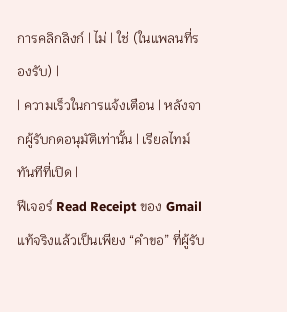การคลิกลิงก์ | ไม่ | ใช่ (ในแพลนที่รองรับ) |
| ความเร็วในการแจ้งเตือน | หลังจากผู้รับกดอนุมัติเท่านั้น | เรียลไทม์ ทันทีที่เปิด |
ฟีเจอร์ Read Receipt ของ Gmail แท้จริงแล้วเป็นเพียง “คำขอ” ที่ผู้รับ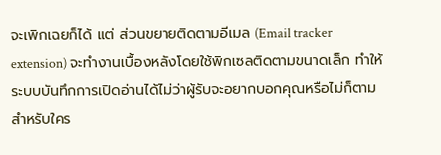จะเพิกเฉยก็ได้ แต่ ส่วนขยายติดตามอีเมล (Email tracker extension) จะทำงานเบื้องหลังโดยใช้พิกเซลติดตามขนาดเล็ก ทำให้ระบบบันทึกการเปิดอ่านได้ไม่ว่าผู้รับจะอยากบอกคุณหรือไม่ก็ตาม สำหรับใคร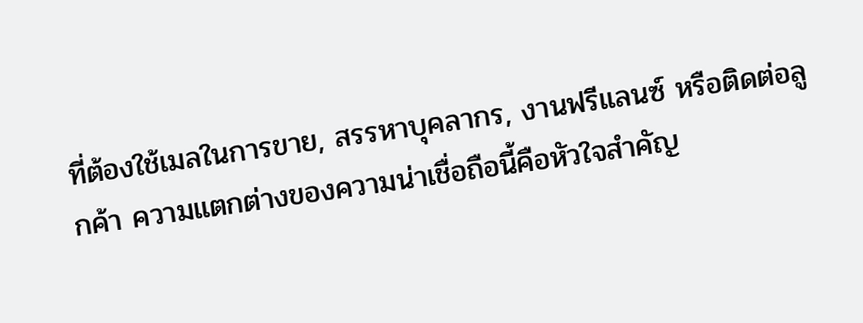ที่ต้องใช้เมลในการขาย, สรรหาบุคลากร, งานฟรีแลนซ์ หรือติดต่อลูกค้า ความแตกต่างของความน่าเชื่อถือนี้คือหัวใจสำคัญ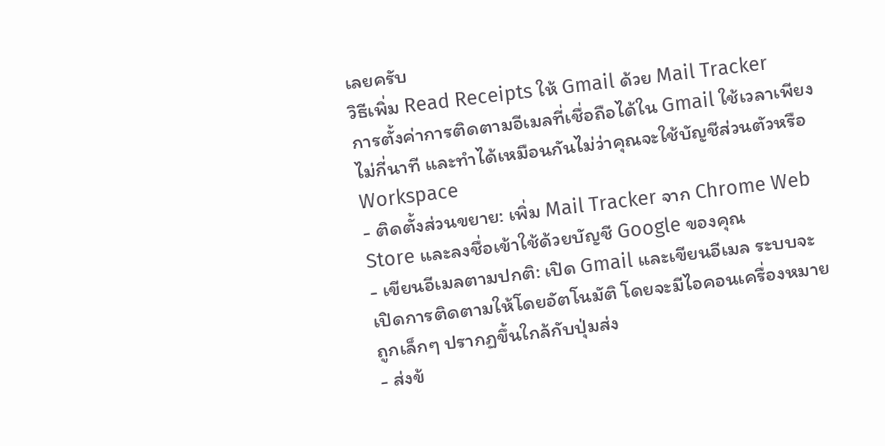เลยครับ
วิธีเพิ่ม Read Receipts ให้ Gmail ด้วย Mail Tracker
การตั้งค่าการติดตามอีเมลที่เชื่อถือได้ใน Gmail ใช้เวลาเพียงไม่กี่นาที และทำได้เหมือนกันไม่ว่าคุณจะใช้บัญชีส่วนตัวหรือ Workspace
- ติดตั้งส่วนขยาย: เพิ่ม Mail Tracker จาก Chrome Web Store และลงชื่อเข้าใช้ด้วยบัญชี Google ของคุณ
- เขียนอีเมลตามปกติ: เปิด Gmail และเขียนอีเมล ระบบจะเปิดการติดตามให้โดยอัตโนมัติ โดยจะมีไอคอนเครื่องหมายถูกเล็กๆ ปรากฏขึ้นใกล้กับปุ่มส่ง
- ส่งข้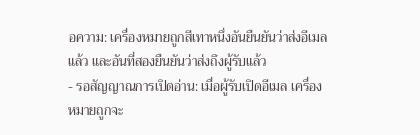อความ: เครื่องหมายถูกสีเทาหนึ่งอันยืนยันว่าส่งอีเมลแล้ว และอันที่สองยืนยันว่าส่งถึงผู้รับแล้ว
- รอสัญญาณการเปิดอ่าน: เมื่อผู้รับเปิดอีเมล เครื่องหมายถูกจะ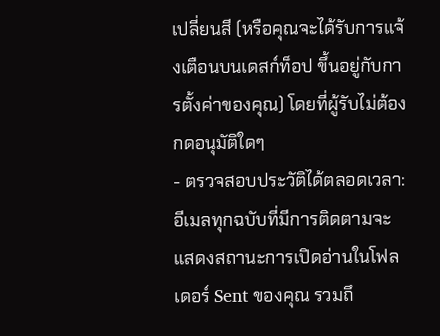เปลี่ยนสี (หรือคุณจะได้รับการแจ้งเตือนบนเดสก์ท็อป ขึ้นอยู่กับการตั้งค่าของคุณ) โดยที่ผู้รับไม่ต้องกดอนุมัติใดๆ
- ตรวจสอบประวัติได้ตลอดเวลา: อีเมลทุกฉบับที่มีการติดตามจะแสดงสถานะการเปิดอ่านในโฟลเดอร์ Sent ของคุณ รวมถึ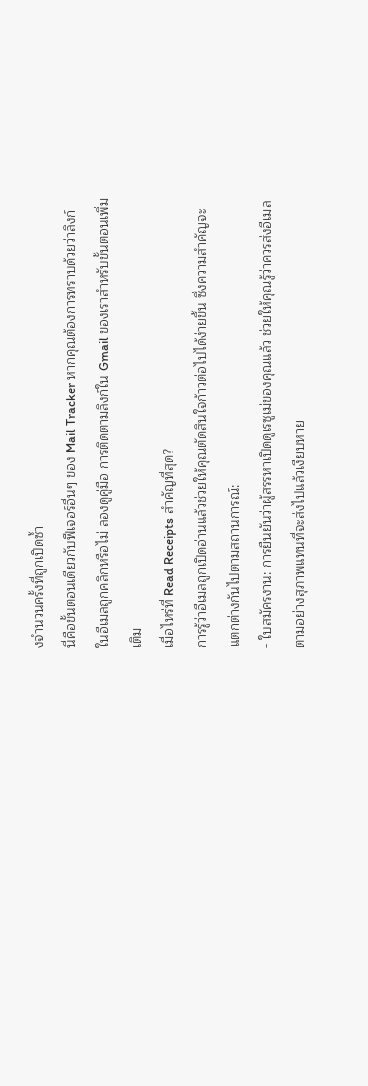งจำนวนครั้งที่ถูกเปิดซ้ำ
นี่คือขั้นตอนเดียวกับฟีเจอร์อื่นๆ ของ Mail Tracker หากคุณต้องการทราบด้วยว่าลิงก์ในอีเมลถูกคลิกหรือไม่ ลองดูคู่มือ การติดตามลิงก์ใน Gmail ของเราสำหรับขั้นตอนเพิ่มเติม
เมื่อไหร่ที่ Read Receipts สำคัญที่สุด?
การรู้ว่าอีเมลถูกเปิดอ่านแล้วช่วยให้คุณตัดสินใจก้าวต่อไปได้ง่ายขึ้น ซึ่งความสำคัญจะแตกต่างกันไปตามสถานการณ์:
- ใบสมัครงาน: การยืนยันว่าผู้สรรหาเปิดดูเรซูเม่ของคุณแล้ว ช่วยให้คุณรู้ว่าควรส่งอีเมลตามอย่างสุภาพแทนที่จะส่งไปแล้วเงียบหาย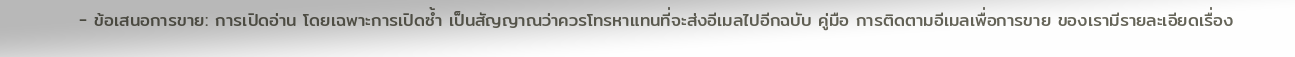- ข้อเสนอการขาย: การเปิดอ่าน โดยเฉพาะการเปิดซ้ำ เป็นสัญญาณว่าควรโทรหาแทนที่จะส่งอีเมลไปอีกฉบับ คู่มือ การติดตามอีเมลเพื่อการขาย ของเรามีรายละเอียดเรื่อง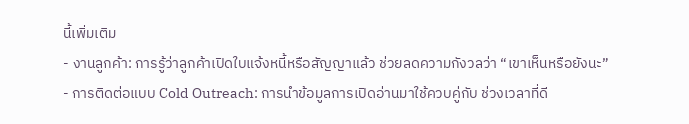นี้เพิ่มเติม
- งานลูกค้า: การรู้ว่าลูกค้าเปิดใบแจ้งหนี้หรือสัญญาแล้ว ช่วยลดความกังวลว่า “เขาเห็นหรือยังนะ”
- การติดต่อแบบ Cold Outreach: การนำข้อมูลการเปิดอ่านมาใช้ควบคู่กับ ช่วงเวลาที่ดี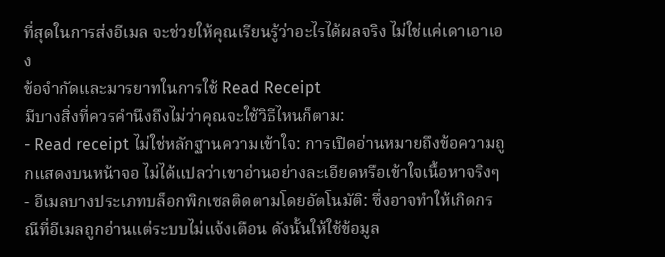ที่สุดในการส่งอีเมล จะช่วยให้คุณเรียนรู้ว่าอะไรได้ผลจริง ไม่ใช่แค่เดาเอาเอง
ข้อจำกัดและมารยาทในการใช้ Read Receipt
มีบางสิ่งที่ควรคำนึงถึงไม่ว่าคุณจะใช้วิธีไหนก็ตาม:
- Read receipt ไม่ใช่หลักฐานความเข้าใจ: การเปิดอ่านหมายถึงข้อความถูกแสดงบนหน้าจอ ไม่ได้แปลว่าเขาอ่านอย่างละเอียดหรือเข้าใจเนื้อหาจริงๆ
- อีเมลบางประเภทบล็อกพิกเซลติดตามโดยอัตโนมัติ: ซึ่งอาจทำให้เกิดกรณีที่อีเมลถูกอ่านแต่ระบบไม่แจ้งเตือน ดังนั้นให้ใช้ข้อมูล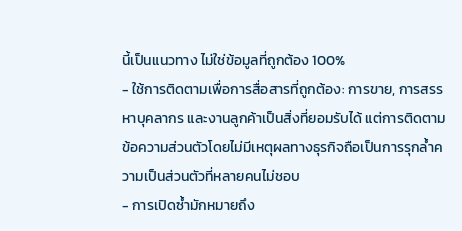นี้เป็นแนวทาง ไม่ใช่ข้อมูลที่ถูกต้อง 100%
- ใช้การติดตามเพื่อการสื่อสารที่ถูกต้อง: การขาย, การสรรหาบุคลากร และงานลูกค้าเป็นสิ่งที่ยอมรับได้ แต่การติดตามข้อความส่วนตัวโดยไม่มีเหตุผลทางธุรกิจถือเป็นการรุกล้ำความเป็นส่วนตัวที่หลายคนไม่ชอบ
- การเปิดซ้ำมักหมายถึง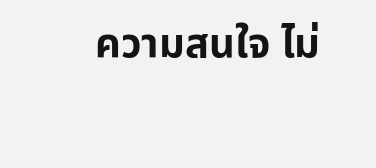ความสนใจ ไม่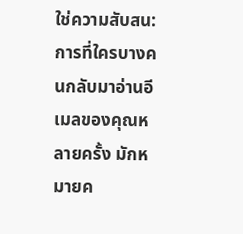ใช่ความสับสน: การที่ใครบางคนกลับมาอ่านอีเมลของคุณหลายครั้ง มักหมายค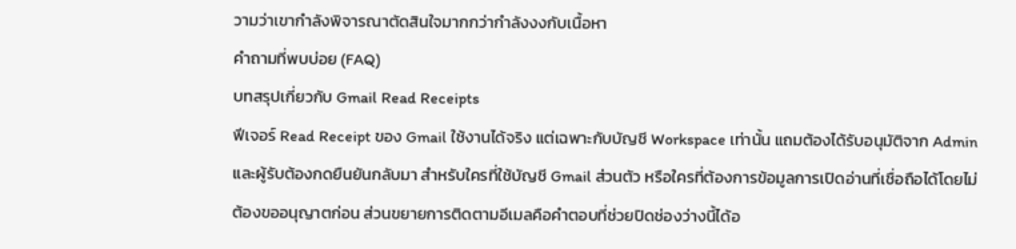วามว่าเขากำลังพิจารณาตัดสินใจมากกว่ากำลังงงกับเนื้อหา
คำถามที่พบบ่อย (FAQ)
บทสรุปเกี่ยวกับ Gmail Read Receipts
ฟีเจอร์ Read Receipt ของ Gmail ใช้งานได้จริง แต่เฉพาะกับบัญชี Workspace เท่านั้น แถมต้องได้รับอนุมัติจาก Admin และผู้รับต้องกดยืนยันกลับมา สำหรับใครที่ใช้บัญชี Gmail ส่วนตัว หรือใครที่ต้องการข้อมูลการเปิดอ่านที่เชื่อถือได้โดยไม่ต้องขออนุญาตก่อน ส่วนขยายการติดตามอีเมลคือคำตอบที่ช่วยปิดช่องว่างนี้ได้อ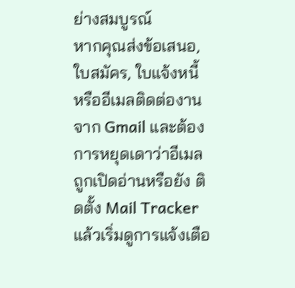ย่างสมบูรณ์
หากคุณส่งข้อเสนอ, ใบสมัคร, ใบแจ้งหนี้ หรืออีเมลติดต่องานจาก Gmail และต้องการหยุดเดาว่าอีเมลถูกเปิดอ่านหรือยัง ติดตั้ง Mail Tracker แล้วเริ่มดูการแจ้งเตือ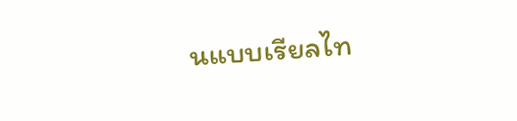นแบบเรียลไท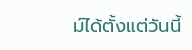ม์ได้ตั้งแต่วันนี้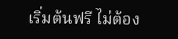เริ่มต้นฟรี ไม่ต้อง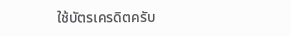ใช้บัตรเครดิตครับ